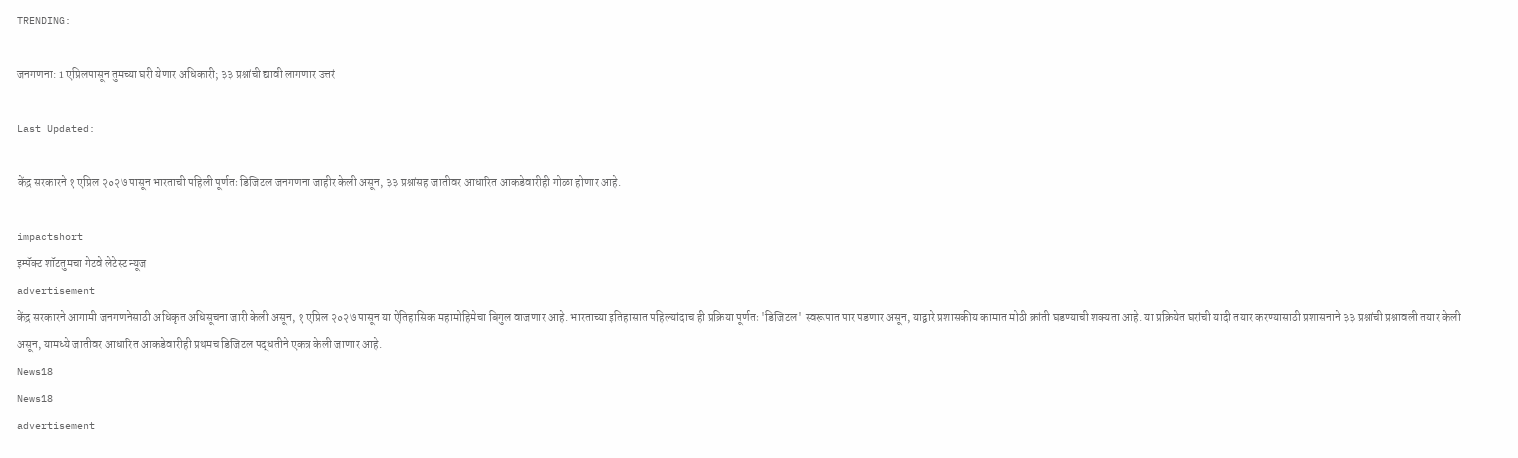TRENDING:

जनगणना: 1 एप्रिलपासून तुमच्या घरी येणार अधिकारी; ३३ प्रश्नांची द्यावी लागणार उत्तरं

Last Updated:

केंद्र सरकारने १ एप्रिल २०२७ पासून भारताची पहिली पूर्णतः डिजिटल जनगणना जाहीर केली असून, ३३ प्रश्नांसह जातीवर आधारित आकडेवारीही गोळा होणार आहे.

impactshort
इम्पॅक्ट शॉटतुमचा गेटवे लेटेस्ट न्यूज
advertisement
केंद्र सरकारने आगामी जनगणनेसाठी अधिकृत अधिसूचना जारी केली असून, १ एप्रिल २०२७ पासून या ऐतिहासिक महामोहिमेचा बिगुल वाजणार आहे. भारताच्या इतिहासात पहिल्यांदाच ही प्रक्रिया पूर्णतः 'डिजिटल' स्वरूपात पार पडणार असून, याद्वारे प्रशासकीय कामात मोठी क्रांती घडण्याची शक्यता आहे. या प्रक्रियेत घरांची यादी तयार करण्यासाठी प्रशासनाने ३३ प्रश्नांची प्रश्नावली तयार केली असून, यामध्ये जातीवर आधारित आकडेवारीही प्रथमच डिजिटल पद्धतीने एकत्र केली जाणार आहे.
News18
News18
advertisement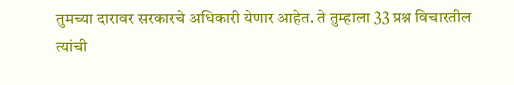तुमच्या दारावर सरकारचे अधिकारी येणार आहेत. ते तुम्हाला 33 प्रश्न विचारतील त्यांची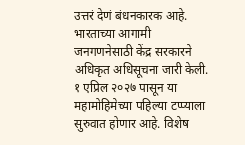उत्तरं देणं बंधनकारक आहे. भारताच्या आगामी जनगणनेसाठी केंद्र सरकारने अधिकृत अधिसूचना जारी केली. १ एप्रिल २०२७ पासून या महामोहिमेच्या पहिल्या टप्प्याला सुरुवात होणार आहे. विशेष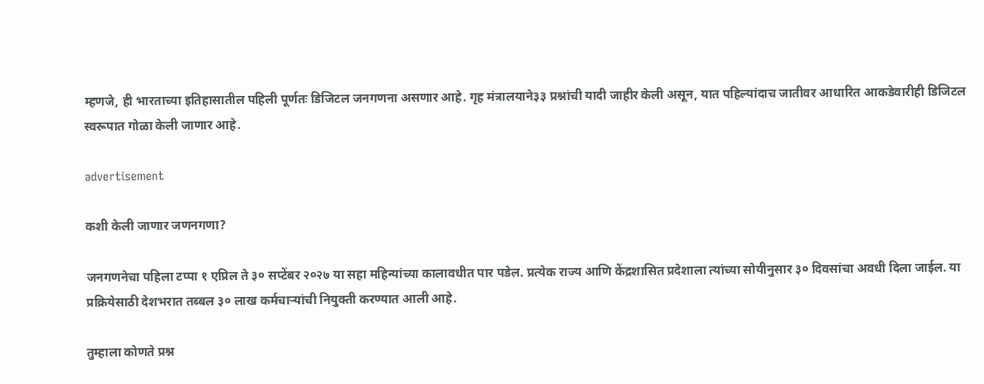म्हणजे, ही भारताच्या इतिहासातील पहिली पूर्णतः डिजिटल जनगणना असणार आहे. गृह मंत्रालयाने३३ प्रश्नांची यादी जाहीर केली असून, यात पहिल्यांदाच जातीवर आधारित आकडेवारीही डिजिटल स्वरूपात गोळा केली जाणार आहे.

advertisement

कशी केली जाणार जणनगणा?

जनगणनेचा पहिला टप्पा १ एप्रिल ते ३० सप्टेंबर २०२७ या सहा महिन्यांच्या कालावधीत पार पडेल. प्रत्येक राज्य आणि केंद्रशासित प्रदेशाला त्यांच्या सोयीनुसार ३० दिवसांचा अवधी दिला जाईल. या प्रक्रियेसाठी देशभरात तब्बल ३० लाख कर्मचाऱ्यांची नियुक्ती करण्यात आली आहे.

तुम्हाला कोणते प्रश्न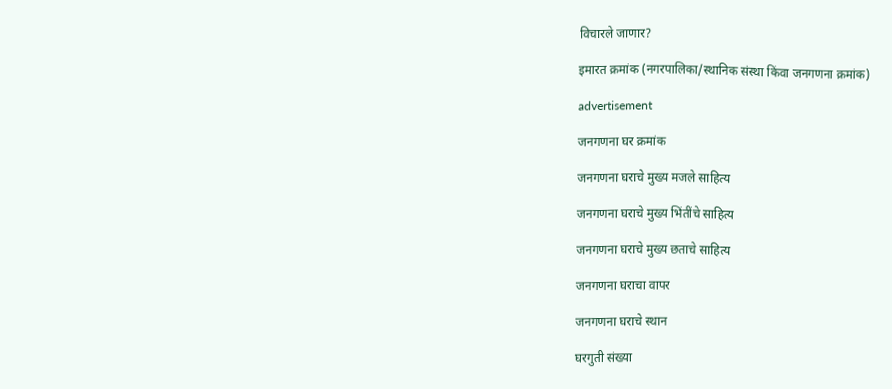विचारले जाणार?

इमारत क्रमांक (नगरपालिका/स्थानिक संस्था किंवा जनगणना क्रमांक)

advertisement

जनगणना घर क्रमांक

जनगणना घराचे मुख्य मजले साहित्य

जनगणना घराचे मुख्य भिंतींचे साहित्य

जनगणना घराचे मुख्य छताचे साहित्य

जनगणना घराचा वापर

जनगणना घराचे स्थान

घरगुती संख्या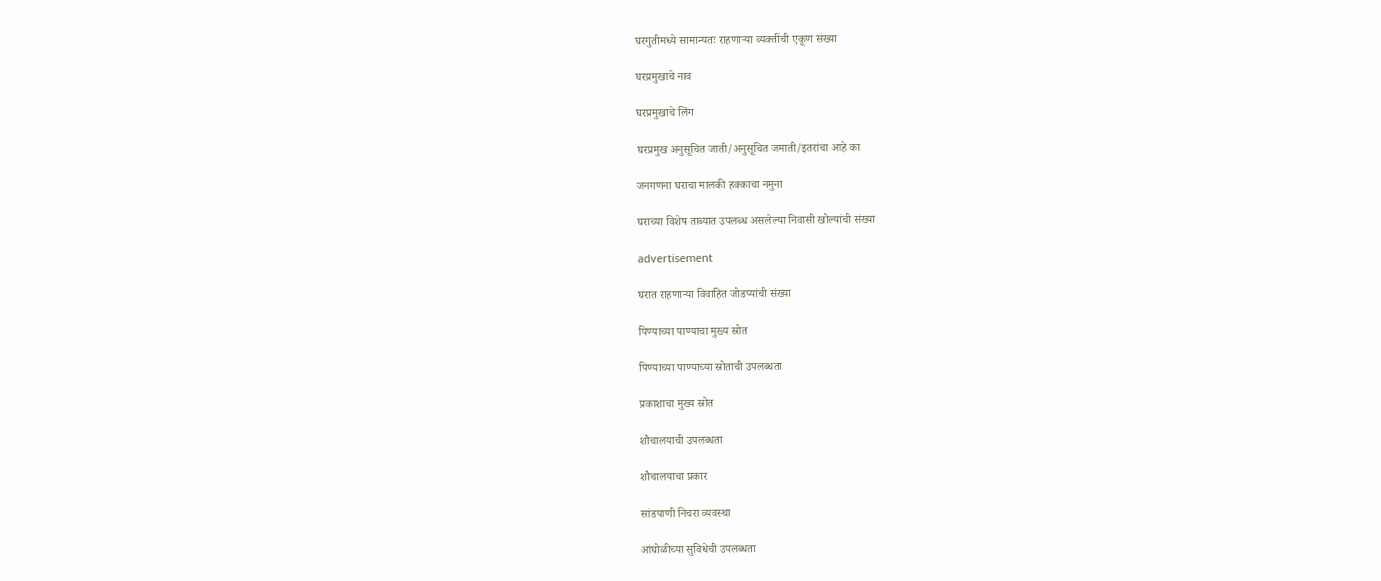घरगुतीमध्ये सामान्यतः राहणाऱ्या व्यक्तींची एकूण संख्या

घरप्रमुखाचे नाव

घरप्रमुखाचे लिंग

घरप्रमुख अनुसूचित जाती/अनुसूचित जमाती/इतरांचा आहे का

जनगणना घराचा मालकी हक्काचा नमुना

घराच्या विशेष ताब्यात उपलब्ध असलेल्या निवासी खोल्यांची संख्या

advertisement

घरात राहणाऱ्या विवाहित जोडप्यांची संख्या

पिण्याच्या पाण्याचा मुख्य स्रोत

पिण्याच्या पाण्याच्या स्रोताची उपलब्धता

प्रकाशाचा मुख्य स्रोत

शौचालयाची उपलब्धता

शौचालयाचा प्रकार

सांडपाणी निचरा व्यवस्था

आंघोळीच्या सुविधेची उपलब्धता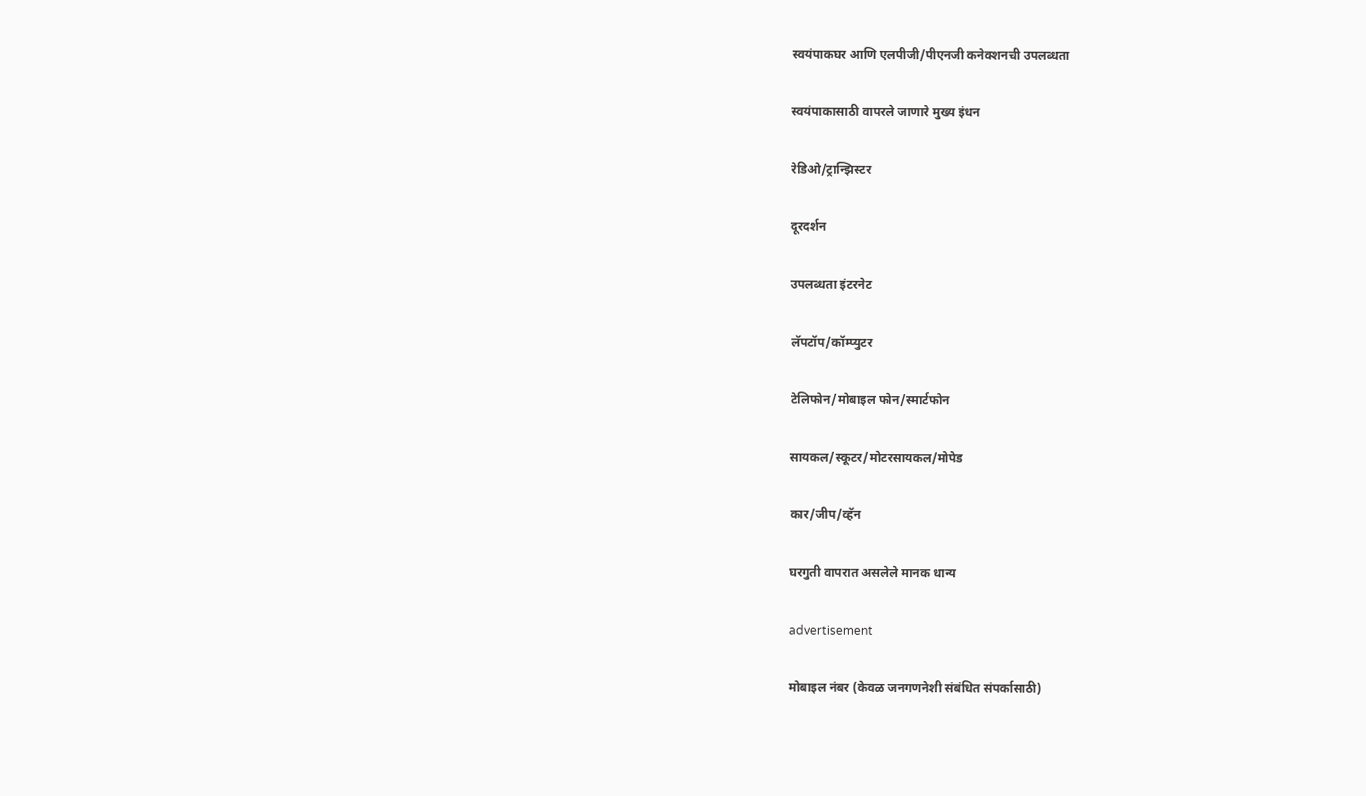स्वयंपाकघर आणि एलपीजी/पीएनजी कनेक्शनची उपलब्धता

स्वयंपाकासाठी वापरले जाणारे मुख्य इंधन

रेडिओ/ट्रान्झिस्टर

दूरदर्शन

उपलब्धता इंटरनेट

लॅपटॉप/कॉम्प्युटर

टेलिफोन/मोबाइल फोन/स्मार्टफोन

सायकल/स्कूटर/मोटरसायकल/मोपेड

कार/जीप/व्हॅन

घरगुती वापरात असलेले मानक धान्य

advertisement

मोबाइल नंबर (केवळ जनगणनेशी संबंधित संपर्कासाठी)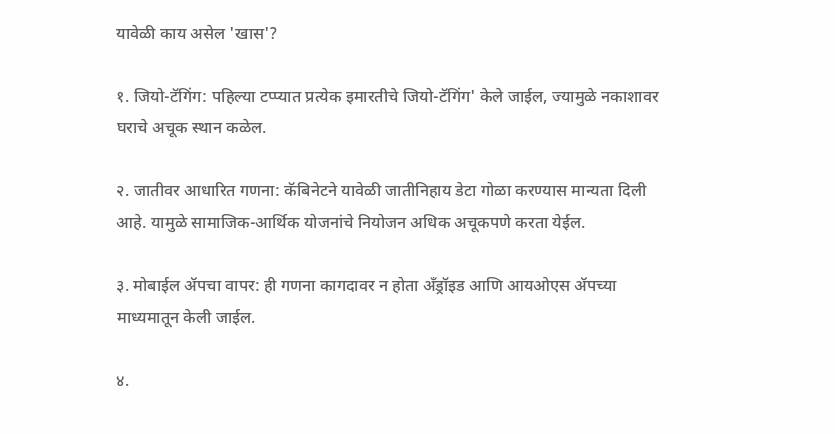यावेळी काय असेल 'खास'?

१. जियो-टॅगिंग: पहिल्या टप्प्यात प्रत्येक इमारतीचे जियो-टॅगिंग' केले जाईल, ज्यामुळे नकाशावर घराचे अचूक स्थान कळेल.

२. जातीवर आधारित गणना: कॅबिनेटने यावेळी जातीनिहाय डेटा गोळा करण्यास मान्यता दिली आहे. यामुळे सामाजिक-आर्थिक योजनांचे नियोजन अधिक अचूकपणे करता येईल.

३. मोबाईल ॲपचा वापर: ही गणना कागदावर न होता अँड्रॉइड आणि आयओएस ॲपच्या माध्यमातून केली जाईल.

४.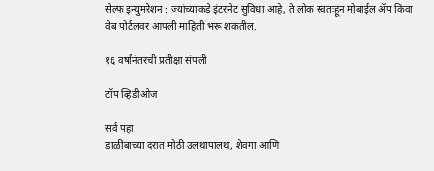सेल्फ इन्युमरेशन : ज्यांच्याकडे इंटरनेट सुविधा आहे, ते लोक स्वतःहून मोबाईल ॲप किंवा वेब पोर्टलवर आपली माहिती भरू शकतील.

१६ वर्षांनंतरची प्रतीक्षा संपली

टॉप व्हिडीओज

सर्व पहा
डाळींबाच्या दरात मोठी उलथापालथ, शेवगा आणि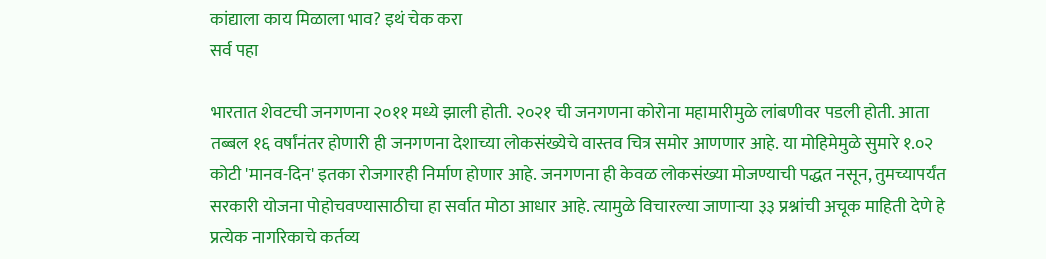कांद्याला काय मिळाला भाव? इथं चेक करा
सर्व पहा

भारतात शेवटची जनगणना २०११ मध्ये झाली होती. २०२१ ची जनगणना कोरोना महामारीमुळे लांबणीवर पडली होती. आता तब्बल १६ वर्षांनंतर होणारी ही जनगणना देशाच्या लोकसंख्येचे वास्तव चित्र समोर आणणार आहे. या मोहिमेमुळे सुमारे १.०२ कोटी 'मानव-दिन' इतका रोजगारही निर्माण होणार आहे. जनगणना ही केवळ लोकसंख्या मोजण्याची पद्धत नसून, तुमच्यापर्यंत सरकारी योजना पोहोचवण्यासाठीचा हा सर्वात मोठा आधार आहे. त्यामुळे विचारल्या जाणाऱ्या ३३ प्रश्नांची अचूक माहिती देणे हे प्रत्येक नागरिकाचे कर्तव्य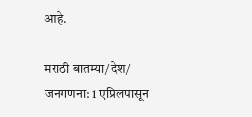आहे.

मराठी बातम्या/देश/
जनगणना: 1 एप्रिलपासून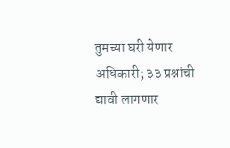तुमच्या घरी येणार अधिकारी; ३३ प्रश्नांची द्यावी लागणार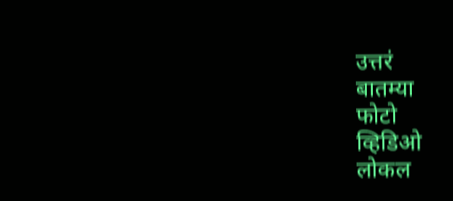उत्तरं
बातम्या
फोटो
व्हिडिओ
लोकल